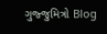ગુજ્જુમિત્રો Blog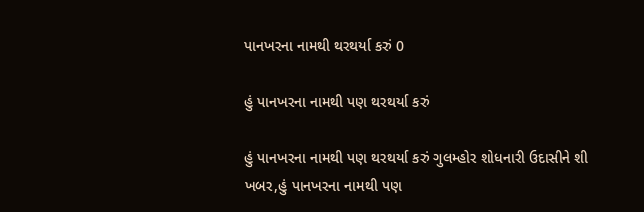પાનખરના નામથી થરથર્યા કરું 0

હું પાનખરના નામથી પણ થરથર્યા કરું

હું પાનખરના નામથી પણ થરથર્યા કરું ગુલમ્હોર શોધનારી ઉદાસીને શી ખબર,હું પાનખરના નામથી પણ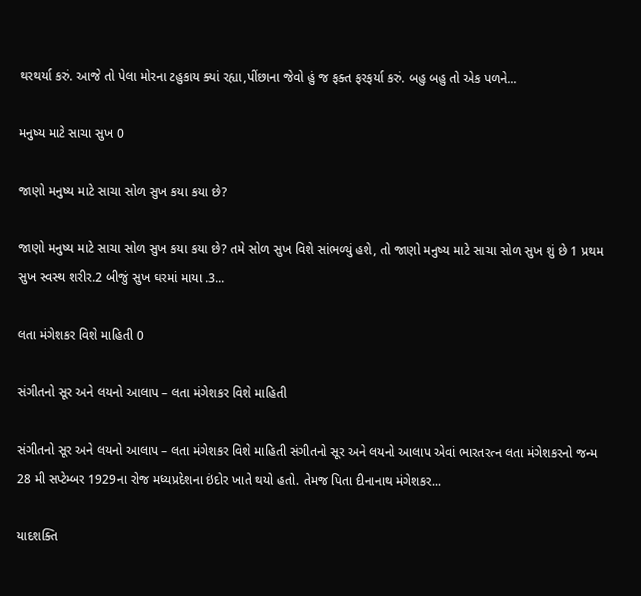થરથર્યા કરું. આજે તો પેલા મોરના ટહુકાય ક્યાં રહ્યા,પીંછાના જેવો હું જ ફક્ત ફરફર્યા કરું. બહુ બહુ તો એક પળને...

મનુષ્ય માટે સાચા સુખ 0

જાણો મનુષ્ય માટે સાચા સોળ સુખ કયા કયા છે?

જાણો મનુષ્ય માટે સાચા સોળ સુખ કયા કયા છે? તમે સોળ સુખ વિશે સાંભળ્યું હશે, તો જાણો મનુષ્ય માટે સાચા સોળ સુખ શું છે 1 પ્રથમ સુખ સ્વસ્થ શરીર.2 બીજું સુખ ઘરમાં માયા .3...

લતા મંગેશકર વિશે માહિતી 0

સંગીતનો સૂર અને લયનો આલાપ – લતા મંગેશકર વિશે માહિતી

સંગીતનો સૂર અને લયનો આલાપ – લતા મંગેશકર વિશે માહિતી સંગીતનો સૂર અને લયનો આલાપ એવાં ભારતરત્ન લતા મંગેશકરનો જન્મ 28 મી સપ્ટેમ્બર 1929ના રોજ મધ્યપ્રદેશના ઇંદોર ખાતે થયો હતો. તેમજ પિતા દીનાનાથ મંગેશકર...

યાદશક્તિ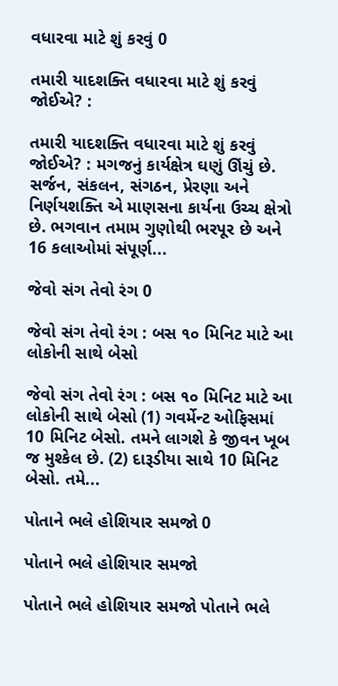વધારવા માટે શું કરવું 0

તમારી યાદશક્તિ વધારવા માટે શું કરવું જોઈએ? :

તમારી યાદશક્તિ વધારવા માટે શું કરવું જોઈએ? : મગજનું કાર્યક્ષેત્ર ઘણું ઊંચું છે. સર્જન, સંકલન, સંગઠન, પ્રેરણા અને નિર્ણયશક્તિ એ માણસના કાર્યના ઉચ્ચ ક્ષેત્રો છે. ભગવાન તમામ ગુણોથી ભરપૂર છે અને 16 કલાઓમાં સંપૂર્ણ...

જેવો સંગ તેવો રંગ 0

જેવો સંગ તેવો રંગ : બસ ૧૦ મિનિટ માટે આ લોકોની સાથે બેસો

જેવો સંગ તેવો રંગ : બસ ૧૦ મિનિટ માટે આ લોકોની સાથે બેસો (1) ગવર્મેન્ટ ઓફિસમાં 10 મિનિટ બેસો. તમને લાગશે કે જીવન ખૂબ જ મુશ્કેલ છે. (2) દારૂડીયા સાથે 10 મિનિટ બેસો. તમે...

પોતાને ભલે હોશિયાર સમજો 0

પોતાને ભલે હોશિયાર સમજો

પોતાને ભલે હોશિયાર સમજો પોતાને ભલે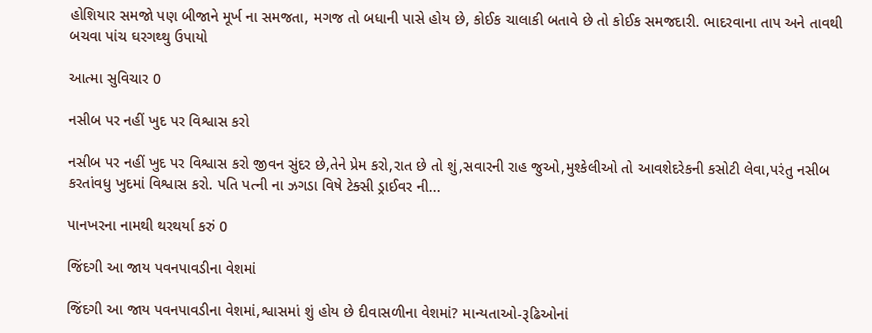હોશિયાર સમજો પણ બીજાને મૂર્ખ ના સમજતા, મગજ તો બધાની પાસે હોય છે, કોઈક ચાલાકી બતાવે છે તો કોઈક સમજદારી. ભાદરવાના તાપ અને તાવથી બચવા પાંચ ઘરગથ્થુ ઉપાયો

આત્મા સુવિચાર 0

નસીબ પર નહીં ખુદ પર વિશ્વાસ કરો

નસીબ પર નહીં ખુદ પર વિશ્વાસ કરો જીવન સુંદર છે,તેને પ્રેમ કરો,રાત છે તો શું,સવારની રાહ જુઓ,મુશ્કેલીઓ તો આવશેદરેકની કસોટી લેવા,પરંતુ નસીબ કરતાંવધુ ખુદમાં વિશ્વાસ કરો. પતિ પત્ની ના ઝગડા વિષે ટેક્સી ડ્રાઈવર ની...

પાનખરના નામથી થરથર્યા કરું 0

જિંદગી આ જાય પવનપાવડીના વેશમાં

જિંદગી આ જાય પવનપાવડીના વેશમાં,શ્વાસમાં શું હોય છે દીવાસળીના વેશમાં? માન્યતાઓ-રૂઢિઓનાં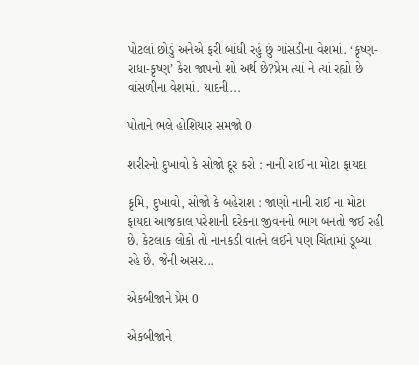પોટલાં છોડું અનેએ ફરી બાંધી રહું છું ગાંસડીના વેશમાં. ‘કૃષ્ણ-રાધા-કૃષ્ણ’ કેરા જાપનો શો અર્થ છે?પ્રેમ ત્યાં ને ત્યાં રહ્યો છે વાંસળીના વેશમાં. યાદની...

પોતાને ભલે હોશિયાર સમજો 0

શરીરનો દુખાવો કે સોજો દૂર કરો : નાની રાઈ ના મોટા ફાયદા

કૃમિ, દુખાવો, સોજો કે બહેરાશ : જાણો નાની રાઈ ના મોટા ફાયદા આજકાલ પરેશાની દરેકના જીવનનો ભાગ બનતો જઈ રહી છે. કેટલાક લોકો તો નાનકડી વાતને લઈને પણ ચિંતામાં ડૂબ્યા રહે છે. જેની અસર...

એકબીજાને પ્રેમ 0

એકબીજાને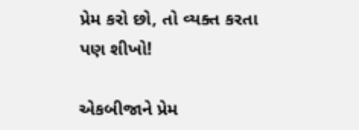પ્રેમ કરો છો, તો વ્યક્ત કરતા પણ શીખો!

એકબીજાને પ્રેમ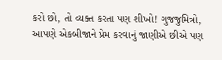કરો છો, તો વ્યક્ત કરતા પણ શીખો! ગુજજુમિત્રો, આપણે એકબીજાને પ્રેમ કરવાનું જાણીએ છીએ પણ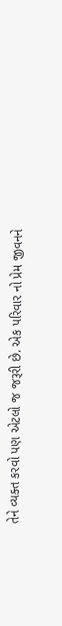તેને વ્યક્ત કરવો પણ એટલો જ જરૂરી છે. એક પરિવાર નો પ્રેમ જીવનને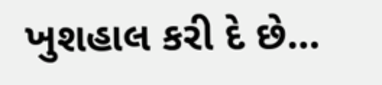ખુશહાલ કરી દે છે...